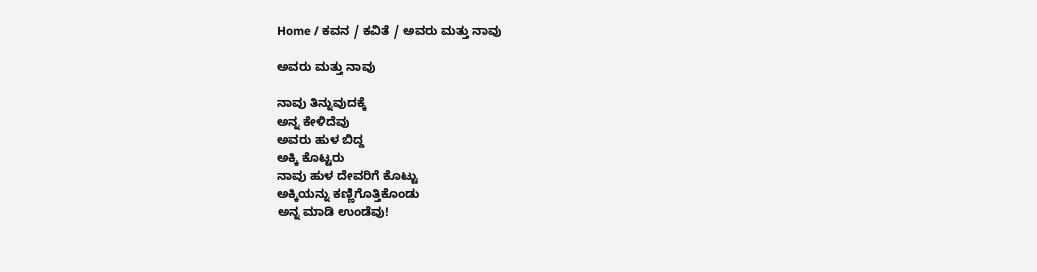Home / ಕವನ / ಕವಿತೆ / ಅವರು ಮತ್ತು ನಾವು

ಅವರು ಮತ್ತು ನಾವು

ನಾವು ತಿನ್ನುವುದಕ್ಕೆ
ಅನ್ನ ಕೇಳಿದೆವು
ಅವರು ಹುಳ ಬಿದ್ದ
ಅಕ್ಕಿ ಕೊಟ್ಟರು
ನಾವು ಹುಳ ದೇವರಿಗೆ ಕೊಟ್ಟು
ಅಕ್ಕಿಯನ್ನು ಕಣ್ಣಿಗೊತ್ತಿಕೊಂಡು
ಅನ್ನ ಮಾಡಿ ಉಂಡೆವು!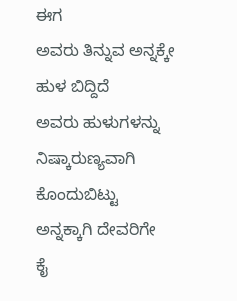ಈಗ
ಅವರು ತಿನ್ನುವ ಅನ್ನಕ್ಕೇ
ಹುಳ ಬಿದ್ದಿದೆ
ಅವರು ಹುಳುಗಳನ್ನು
ನಿಷ್ಕಾರುಣ್ಯವಾಗಿ ಕೊಂದುಬಿಟ್ಟು
ಅನ್ನಕ್ಕಾಗಿ ದೇವರಿಗೇ
ಕೈ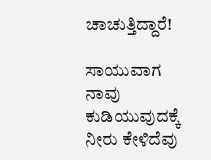ಚಾಚುತ್ತಿದ್ದಾರೆ!

ಸಾಯುವಾಗ
ನಾವು ಕುಡಿಯುವುದಕ್ಕೆ
ನೀರು ಕೇಳಿದೆವು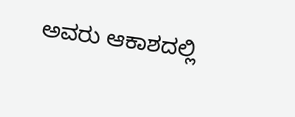ಅವರು ಆಕಾಶದಲ್ಲಿ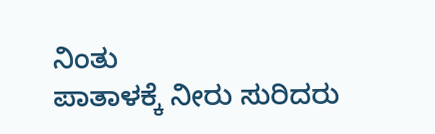ನಿಂತು
ಪಾತಾಳಕ್ಕೆ ನೀರು ಸುರಿದರು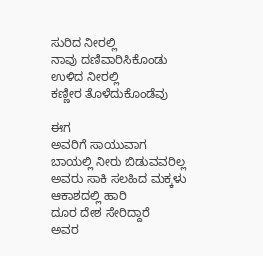ಸುರಿದ ನೀರಲ್ಲಿ
ನಾವು ದಣಿವಾರಿಸಿಕೊಂಡು
ಉಳಿದ ನೀರಲ್ಲಿ
ಕಣ್ಣೀರ ತೊಳೆದುಕೊಂಡೆವು

ಈಗ
ಅವರಿಗೆ ಸಾಯುವಾಗ
ಬಾಯಲ್ಲಿ ನೀರು ಬಿಡುವವರಿಲ್ಲ
ಅವರು ಸಾಕಿ ಸಲಹಿದ ಮಕ್ಕಳು
ಆಕಾಶದಲ್ಲಿ ಹಾರಿ
ದೂರ ದೇಶ ಸೇರಿದ್ದಾರೆ
ಅವರ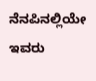ನೆನಪಿನಲ್ಲಿಯೇ ಇವರು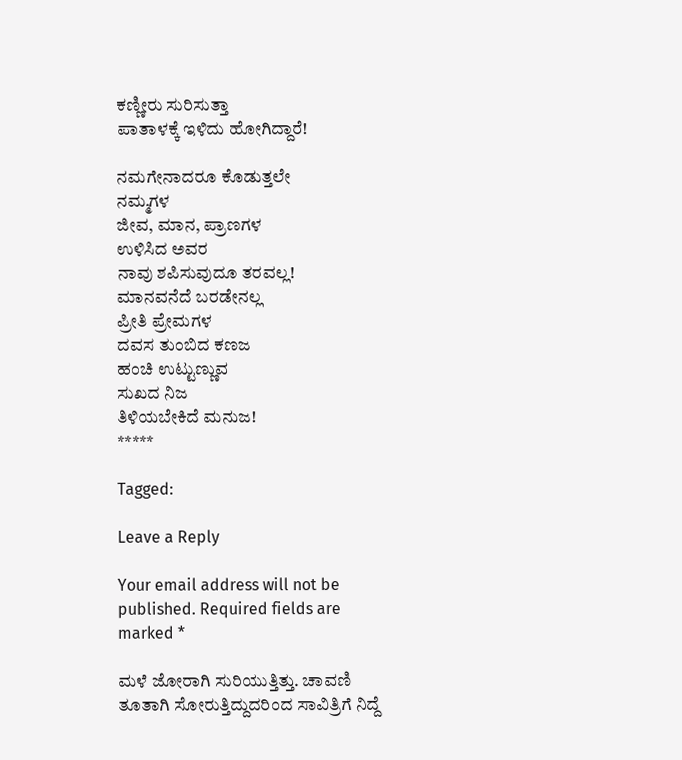ಕಣ್ಣೀರು ಸುರಿಸುತ್ತಾ
ಪಾತಾಳಕ್ಕೆ ಇಳಿದು ಹೋಗಿದ್ದಾರೆ!

ನಮಗೇನಾದರೂ ಕೊಡುತ್ತಲೇ
ನಮ್ಮಗಳ
ಜೀವ, ಮಾನ, ಪ್ರಾಣಗಳ
ಉಳಿಸಿದ ಅವರ
ನಾವು ಶಪಿಸುವುದೂ ತರವಲ್ಲ!
ಮಾನವನೆದೆ ಬರಡೇನಲ್ಲ
ಪ್ರೀತಿ ಪ್ರೇಮಗಳ
ದವಸ ತುಂಬಿದ ಕಣಜ
ಹಂಚಿ ಉಟ್ಟುಣ್ಣುವ
ಸುಖದ ನಿಜ
ತಿಳಿಯಬೇಕಿದೆ ಮನುಜ!
*****

Tagged:

Leave a Reply

Your email address will not be published. Required fields are marked *

ಮಳೆ ಜೋರಾಗಿ ಸುರಿಯುತ್ತಿತ್ತು. ಚಾವಣಿ ತೂತಾಗಿ ಸೋರುತ್ತಿದ್ದುದರಿಂದ ಸಾವಿತ್ರಿಗೆ ನಿದ್ದೆ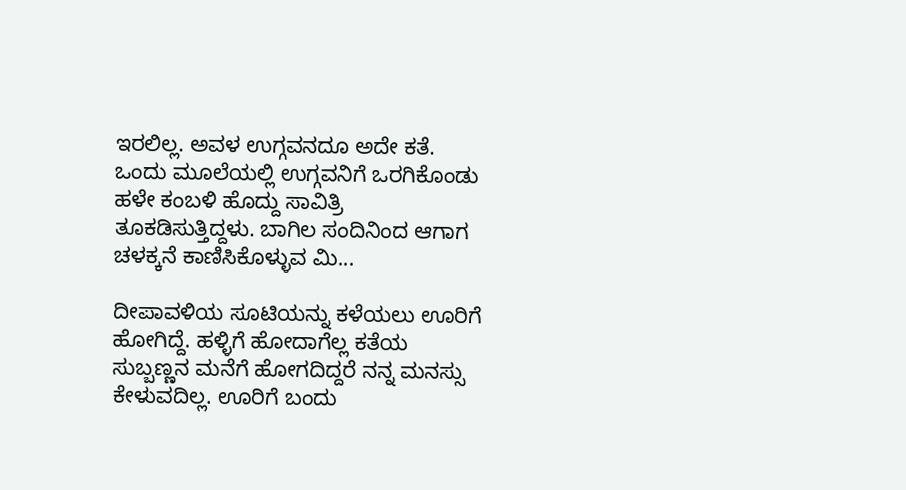ಇರಲಿಲ್ಲ. ಅವಳ ಉಗ್ಗವನದೂ ಅದೇ ಕತೆ. ಒಂದು ಮೂಲೆಯಲ್ಲಿ ಉಗ್ಗವನಿಗೆ ಒರಗಿಕೊಂಡು ಹಳೇ ಕಂಬಳಿ ಹೊದ್ದು ಸಾವಿತ್ರಿ ತೂಕಡಿಸುತ್ತಿದ್ದಳು. ಬಾಗಿಲ ಸಂದಿನಿಂದ ಆಗಾಗ ಚಳಕ್ಕನೆ ಕಾಣಿಸಿಕೊಳ್ಳುವ ಮಿ...

ದೀಪಾವಳಿಯ ಸೂಟಿಯನ್ನು ಕಳೆಯಲು ಊರಿಗೆ ಹೋಗಿದ್ದೆ. ಹಳ್ಳಿಗೆ ಹೋದಾಗೆಲ್ಲ ಕತೆಯ ಸುಬ್ಬಣ್ಣನ ಮನೆಗೆ ಹೋಗದಿದ್ದರೆ ನನ್ನ ಮನಸ್ಸು ಕೇಳುವದಿಲ್ಲ. ಊರಿಗೆ ಬಂದು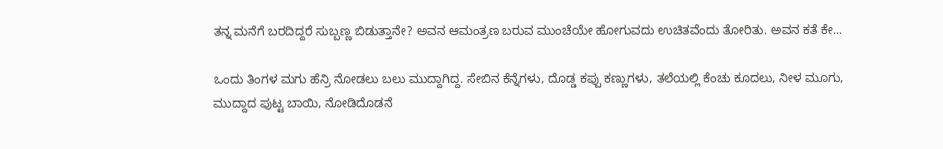ತನ್ನ ಮನೆಗೆ ಬರದಿದ್ದರೆ ಸುಬ್ಬಣ್ಣ ಬಿಡುತ್ತಾನೇ? ಅವನ ಆಮಂತ್ರಣ ಬರುವ ಮುಂಚೆಯೇ ಹೋಗುವದು ಉಚಿತವೆಂದು ತೋರಿತು. ಅವನ ಕತೆ ಕೇ...

ಒಂದು ತಿಂಗಳ ಮಗು ಹೆನ್ರಿ ನೋಡಲು ಬಲು ಮುದ್ದಾಗಿದ್ದ. ಸೇಬಿನ ಕೆನ್ನೆಗಳು, ದೊಡ್ಡ ಕಪ್ಪು ಕಣ್ಣುಗಳು, ತಲೆಯಲ್ಲಿ ಕೆಂಚು ಕೂದಲು, ನೀಳ ಮೂಗು, ಮುದ್ದಾದ ಪುಟ್ಟ ಬಾಯಿ, ನೋಡಿದೊಡನೆ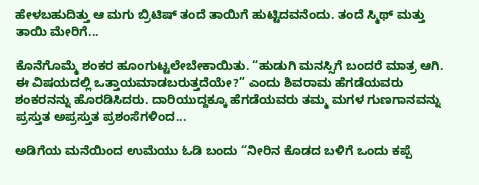ಹೇಳಬಹುದಿತ್ತು ಆ ಮಗು ಬ್ರಿಟಿಷ್ ತಂದೆ ತಾಯಿಗೆ ಹುಟ್ಟಿದವನೆಂದು. ತಂದೆ ಸ್ಮಿಥ್ ಮತ್ತು ತಾಯಿ ಮೇರಿಗೆ...

ಕೊನೆಗೊಮ್ಮೆ ಶಂಕರ ಹೂಂಗುಟ್ಟಲೇಬೇಕಾಯಿತು. “ಹುಡುಗಿ ಮನಸ್ಸಿಗೆ ಬಂದರೆ ಮಾತ್ರ ಆಗಿ. ಈ ವಿಷಯದಲ್ಲಿ ಒತ್ತಾಯಮಾಡಬರುತ್ತದೆಯೇ?” ಎಂದು ಶಿವರಾಮ ಹೆಗಡೆಯವರು ಶಂಕರನನ್ನು ಹೊರಡಿಸಿದರು. ದಾರಿಯುದ್ದಕ್ಕೂ ಹೆಗಡೆಯವರು ತಮ್ಮ ಮಗಳ ಗುಣಗಾನವನ್ನು ಪ್ರಸ್ತುತ ಅಪ್ರಸ್ತುತ ಪ್ರಶಂಸೆಗಳಿಂದ...

ಅಡಿಗೆಯ ಮನೆಯಿಂದ ಉಮೆಯು ಓಡಿ ಬಂದು “ನೀರಿನ ಕೊಡದ ಬಳಿಗೆ ಒಂದು ಕಪ್ಪೆ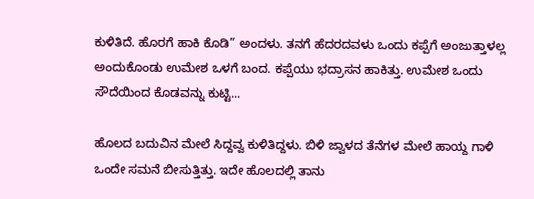ಕುಳಿತಿದೆ. ಹೊರಗೆ ಹಾಕಿ ಕೊಡಿ” ಅಂದಳು. ತನಗೆ ಹೆದರದವಳು ಒಂದು ಕಪ್ಪೆಗೆ ಅಂಜುತ್ತಾಳಲ್ಲ ಅಂದುಕೊಂಡು ಉಮೇಶ ಒಳಗೆ ಬಂದ. ಕಪ್ಪೆಯು ಭದ್ರಾಸನ ಹಾಕಿತ್ತು. ಉಮೇಶ ಒಂದು ಸೌದೆಯಿಂದ ಕೊಡವನ್ನು ಕುಟ್ಟಿ...

ಹೊಲದ ಬದುವಿನ ಮೇಲೆ ಸಿದ್ದವ್ವ ಕುಳಿತಿದ್ದಳು. ಬಿಳಿ ಜ್ವಾಳದ ತೆನೆಗಳ ಮೇಲೆ ಹಾಯ್ದ ಗಾಳಿ ಒಂದೇ ಸಮನೆ ಬೀಸುತ್ತಿತ್ತು. ಇದೇ ಹೊಲದಲ್ಲಿ ತಾನು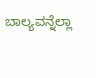ಬಾಲ್ಯವನ್ನೆಲ್ಲಾ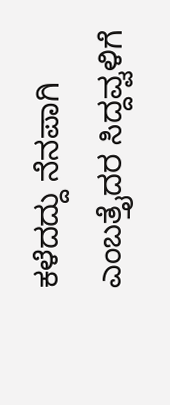ಕಳೆದದ್ದು ನೆನಪಾಗಿ ಎಂಬತ್ತೈದರ ಸಿದ್ದವ್ವಳಿಗೆ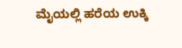ಮೈಯಲ್ಲಿ ಹರೆಯ ಉಕ್ಕಿ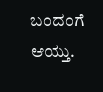ಬಂದಂಗೆ ಆಯ್ತು.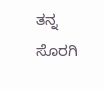ತನ್ನ ಸೊರಗಿ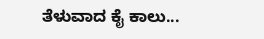ತೆಳುವಾದ ಕೈ ಕಾಲು...